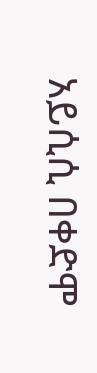አይሲሲ በቀድሞ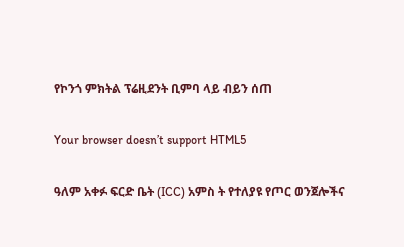የኮንጎ ምክትል ፕሬዚደንት ቢምባ ላይ ብይን ሰጠ

Your browser doesn’t support HTML5

ዓለም አቀፉ ፍርድ ቤት (ICC) አምስ ት የተለያዩ የጦር ወንጀሎችና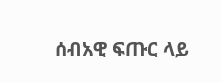ሰብአዊ ፍጡር ላይ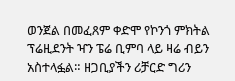ወንጀል በመፈጸም ቀድሞ የኮንጎ ምክትል ፕሬዚደንት ዣን ፔሬ ቢምባ ላይ ዛሬ ብይን አስተላፏል። ዘጋቢያችን ሪቻርድ ግሪን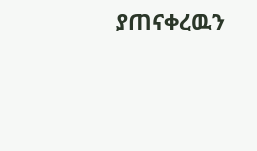ያጠናቀረዉን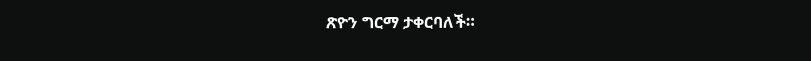ጽዮን ግርማ ታቀርባለች።